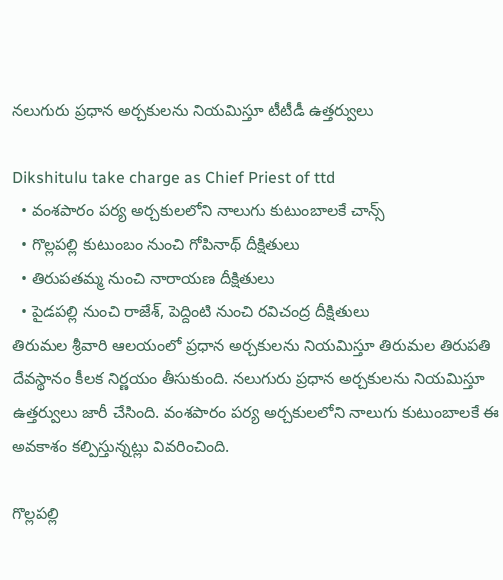నలుగురు ప్ర‌ధాన‌ అర్చకులను నియ‌మిస్తూ టీటీడీ ఉత్త‌ర్వులు

Dikshitulu take charge as Chief Priest of ttd
  • వంశపారం పర్య అర్చకులలోని నాలుగు కుటుంబాలకే చాన్స్‌
  • గొల్లపల్లి కుటుంబం నుంచి గోపినాథ్ దీక్షితులు
  • తిరుపతమ్మ నుంచి నారాయణ దీక్షితులు
  • పైడపల్లి నుంచి రాజేశ్, పెద్దింటి నుంచి రవిచంద్ర దీక్షితులు
తిరుమల శ్రీవారి ఆలయంలో ప్రధాన అర్చకులను నియమిస్తూ తిరుమల తిరుపతి దేవస్థానం కీల‌క నిర్ణ‌యం తీసుకుంది. నలుగురు ప్ర‌ధాన‌ అర్చకులను నియ‌మిస్తూ ఉత్త‌ర్వులు జారీ చేసింది. వంశపారం పర్య అర్చకులలోని నాలుగు కుటుంబాలకే ఈ అవకాశం కల్పిస్తున్న‌ట్లు వివ‌రించింది.

గొల్లపల్లి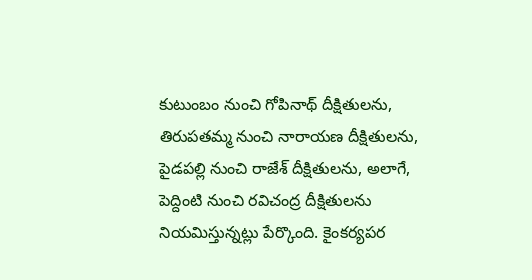కుటుంబం నుంచి గోపినాథ్ దీక్షితులను, తిరుపతమ్మ నుంచి నారాయణ దీక్షితులను, పైడపల్లి నుంచి రాజేశ్ దీక్షితులను, అలాగే, పెద్దింటి నుంచి రవిచంద్ర దీక్షితులను నియమిస్తున్న‌ట్లు పేర్కొంది. కైంకర్యపర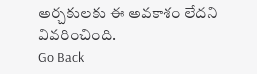అర్చకులకు ఈ అవకాశం లేదని వివ‌రించింది.
Go Back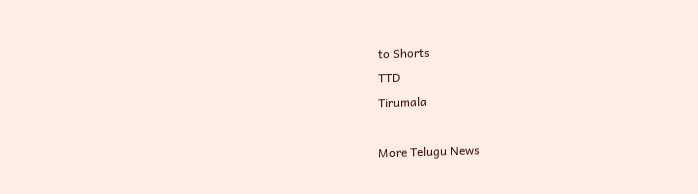to Shorts
TTD
Tirumala

More Telugu News